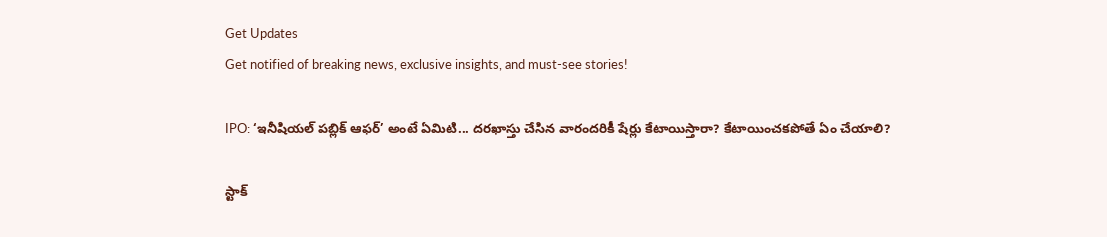Get Updates
Get notified of breaking news, exclusive insights, and must-see stories!

IPO: ‘ఇనీషియల్ పబ్లిక్ ఆఫర్’ అంటే ఏమిటి... దరఖాస్తు చేసిన వారందరికీ షేర్లు కేటాయిస్తారా? కేటాయించకపోతే ఏం చేయాలి?

స్టాక్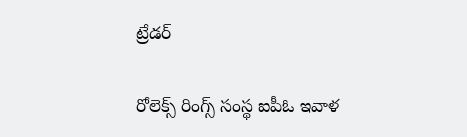ట్రేడర్

రోలెక్స్ రింగ్స్ సంస్థ ఐపీఓ‌ ఇవాళ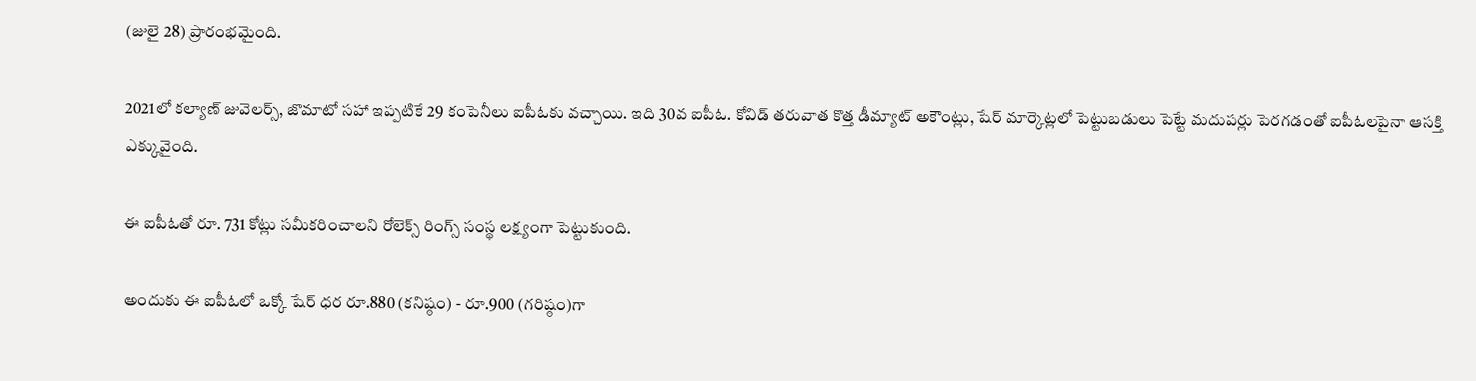(జులై 28) ప్రారంభమైంది.

2021లో కల్యాణ్ జువెలర్స్, జొమాటో సహా ఇప్పటికే 29 కంపెనీలు ఐపీఓకు వచ్చాయి. ఇది 30వ ఐపీఓ. కోవిడ్ తరువాత కొత్త డీమ్యాట్ అకౌంట్లు, షేర్ మార్కెట్లలో పెట్టుబడులు పెట్టే మదుపర్లు పెరగడంతో ఐపీఓలపైనా ఆసక్తి ఎక్కువైంది.

ఈ ఐపీఓ‌తో రూ. 731 కోట్లు సమీకరించాలని రోలెక్స్ రింగ్స్ సంస్థ లక్ష్యంగా పెట్టుకుంది.

అందుకు ఈ ఐపీఓలో ఒక్కో షేర్ ధర రూ.880 (కనిష్ఠం) - రూ.900 (గరిష్ఠం)గా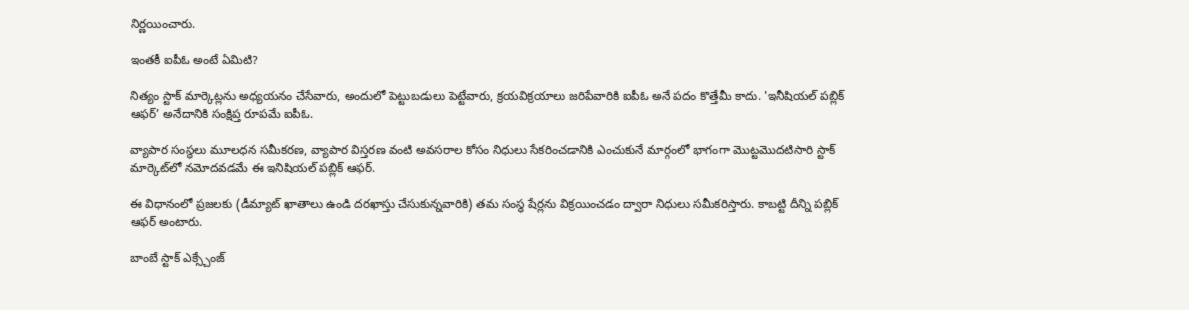నిర్ణయించారు.

ఇంతకీ ఐపీఓ అంటే ఏమిటి?

నిత్యం స్టాక్ మార్కెట్లను అధ్యయనం చేసేవారు, అందులో పెట్టుబడులు పెట్టేవారు, క్రయవిక్రయాలు జరిపేవారికి ఐపీఓ అనే పదం కొత్తేమీ కాదు. 'ఇనీషియల్ పబ్లిక్ ఆఫర్’ అనేదానికి సంక్షిప్త రూపమే ఐపీఓ.

వ్యాపార సంస్థలు మూలధన సమీకరణ, వ్యాపార విస్తరణ వంటి అవసరాల కోసం నిధులు సేకరించడానికి ఎంచుకునే మార్గంలో భాగంగా మొట్టమొదటిసారి స్టాక్‌ మార్కెట్‌లో నమోదవడమే ఈ ఇనిషియల్ పబ్లిక్ ఆఫర్.

ఈ విధానంలో ప్రజలకు (డీమ్యాట్ ఖాతాలు ఉండి దరఖాస్తు చేసుకున్నవారికి) తమ సంస్థ షేర్లను విక్రయించడం ద్వారా నిధులు సమీకరిస్తారు. కాబట్టి దీన్ని పబ్లిక్ ఆఫర్ అంటారు.

బాంబే స్టాక్ ఎక్స్చేంజ్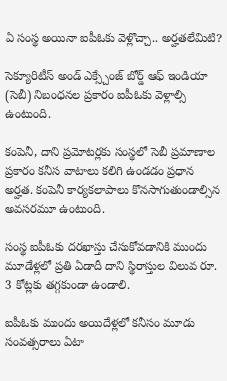ఏ సంస్థ అయినా ఐపీఓ‌కు వెళ్లొచ్చా.. అర్హతలేమిటి?

సెక్యూరిటీస్ అండ్ ఎక్స్చేంజ్ బోర్డ్ ఆఫ్ ఇండియా (సెబీ) నిబంధనల ప్రకారం ఐపీఓకు వెళ్లాల్సి ఉంటుంది.

కంపెనీ, దాని ప్రమోటర్లకు సంస్థలో సెబీ ప్రమాణాల ప్రకారం కనీస వాటాలు కలిగి ఉండడం ప్రధాన అర్హత. కంపెనీ కార్యకలాపాలు కొనసాగుతుండాల్సిన అవసరమూ ఉంటుంది.

సంస్థ ఐపీఓకు దరఖాస్తు చేసుకోవడానికి ముందు మూడేళ్లలో ప్రతి ఏడాదీ దాని స్థిరాస్తుల విలువ రూ. 3 కోట్లకు తగ్గకుండా ఉండాలి.

ఐపీఓకు ముందు అయిదేళ్లలో కనీసం మూడు సంవత్సరాలు ఏటా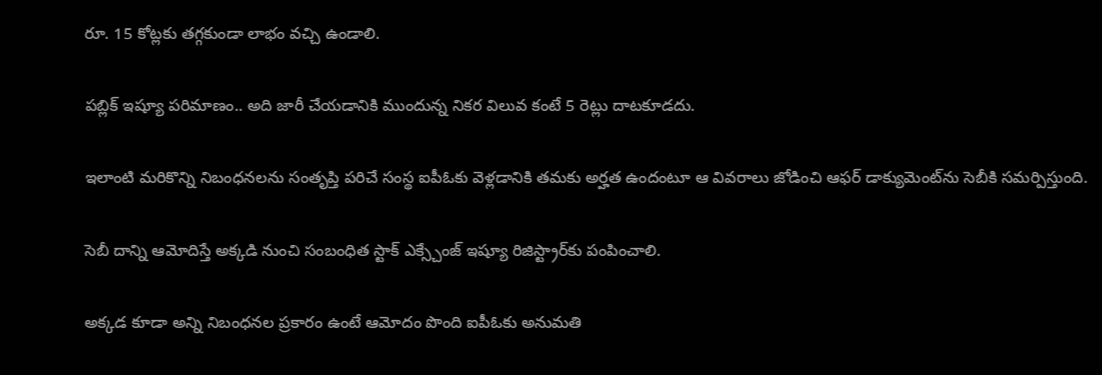రూ. 15 కోట్లకు తగ్గకుండా లాభం వచ్చి ఉండాలి.

పబ్లిక్ ఇష్యూ పరిమాణం.. అది జారీ చేయడానికి ముందున్న నికర విలువ కంటే 5 రెట్లు దాటకూడదు.

ఇలాంటి మరికొన్ని నిబంధనలను సంతృప్తి పరిచే సంస్థ ఐపీఓకు వెళ్లడానికి తమకు అర్హత ఉందంటూ ఆ వివరాలు జోడించి ఆఫర్ డాక్యుమెంట్‌ను సెబీకి సమర్పిస్తుంది.

సెబీ దాన్ని ఆమోదిస్తే అక్కడి నుంచి సంబంధిత స్టాక్ ఎక్స్చేంజ్ ఇష్యూ రిజిస్ట్రార్‌కు పంపించాలి.

అక్కడ కూడా అన్ని నిబంధనల ప్రకారం ఉంటే ఆమోదం పొంది ఐపీఓకు అనుమతి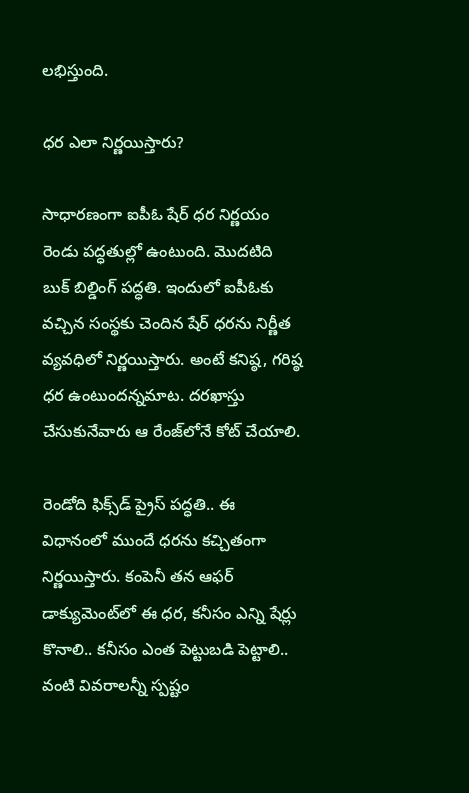లభిస్తుంది.

ధర ఎలా నిర్ణయిస్తారు?

సాధారణంగా ఐపీఓ షేర్ ధర నిర్ణయం రెండు పద్ధతుల్లో ఉంటుంది. మొదటిది బుక్ బిల్డింగ్ పద్ధతి. ఇందులో ఐపీఓ‌కు వచ్చిన సంస్థకు చెందిన షేర్ ధరను నిర్ణీత వ్యవధిలో నిర్ణయిస్తారు. అంటే కనిష్ఠ, గరిష్ఠ ధర ఉంటుందన్నమాట. దరఖాస్తు చేసుకునేవారు ఆ రేంజ్‌లోనే కోట్ చేయాలి.

రెండోది ఫిక్స్‌డ్ ప్రైస్ పద్ధతి.. ఈ విధానంలో ముందే ధరను కచ్చితంగా నిర్ణయిస్తారు. కంపెనీ తన ఆఫర్ డాక్యుమెంట్‌లో ఈ ధర, కనీసం ఎన్ని షేర్లు కొనాలి.. కనీసం ఎంత పెట్టుబడి పెట్టాలి.. వంటి వివరాలన్నీ స్పష్టం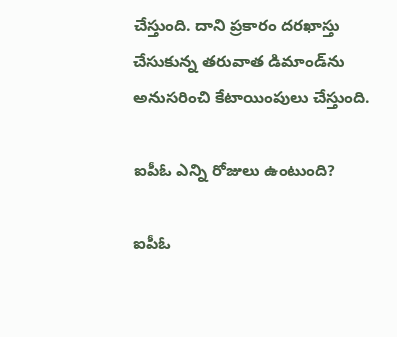చేస్తుంది. దాని ప్రకారం దరఖాస్తు చేసుకున్న తరువాత డిమాండ్‌ను అనుసరించి కేటాయింపులు చేస్తుంది.

ఐపీఓ ఎన్ని రోజులు ఉంటుంది?

ఐపీఓ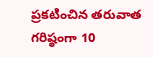ప్రకటించిన తరువాత గరిష్ఠంగా 10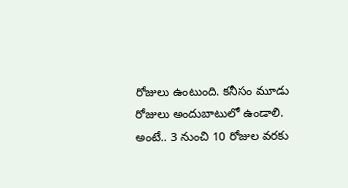రోజులు ఉంటుంది. కనీసం మూడు రోజులు అందుబాటులో ఉండాలి. అంటే.. 3 నుంచి 10 రోజుల వరకు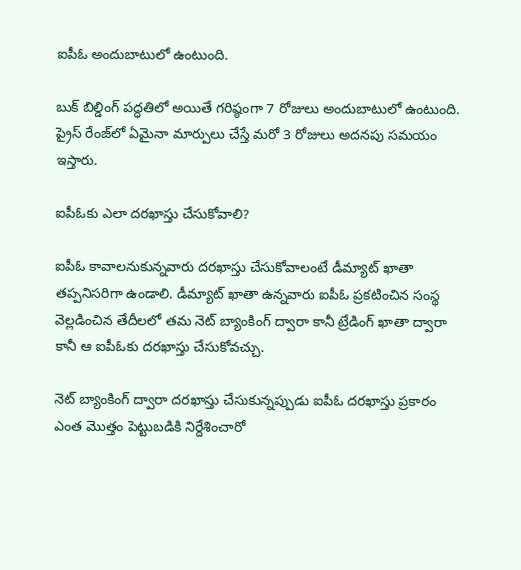ఐపీఓ అందుబాటులో ఉంటుంది.

బుక్ బిల్డింగ్ పద్ధతిలో అయితే గరిష్ఠంగా 7 రోజులు అందుబాటులో ఉంటుంది. ప్రైస్ రేంజ్‌లో ఏమైనా మార్పులు చేస్తే మరో 3 రోజులు అదనపు సమయం ఇస్తారు.

ఐపీఓ‌కు ఎలా దరఖాస్తు చేసుకోవాలి?

ఐపీఓ కావాలనుకున్నవారు దరఖాస్తు చేసుకోవాలంటే డీమ్యాట్ ఖాతా తప్పనిసరిగా ఉండాలి. డీమ్యాట్ ఖాతా ఉన్నవారు ఐపీఓ ప్రకటించిన సంస్థ వెల్లడించిన తేదీలలో తమ నెట్ బ్యాంకింగ్ ద్వారా కానీ ట్రేడింగ్ ఖాతా ద్వారా కానీ ఆ ఐపీఓ‌కు దరఖాస్తు చేసుకోవచ్చు.

నెట్ బ్యాంకింగ్ ద్వారా దరఖాస్తు చేసుకున్నప్పుడు ఐపీఓ దరఖాస్తు ప్రకారం ఎంత మొత్తం పెట్టుబడికి నిర్దేశించారో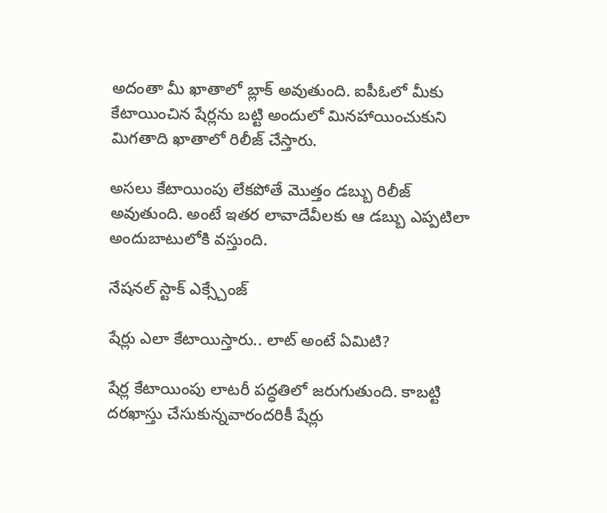అదంతా మీ ఖాతాలో బ్లాక్ అవుతుంది. ఐపీఓలో మీకు కేటాయించిన షేర్లను బట్టి అందులో మినహాయించుకుని మిగతాది ఖాతాలో రిలీజ్ చేస్తారు.

అసలు కేటాయింపు లేకపోతే మొత్తం డబ్బు రిలీజ్ అవుతుంది. అంటే ఇతర లావాదేవీలకు ఆ డబ్బు ఎప్పటిలా అందుబాటులోకి వస్తుంది.

నేషనల్ స్టాక్ ఎక్స్చేంజ్

షేర్లు ఎలా కేటాయిస్తారు.. లాట్ అంటే ఏమిటి?

షేర్ల కేటాయింపు లాటరీ పద్ధతిలో జరుగుతుంది. కాబట్టి దరఖాస్తు చేసుకున్నవారందరికీ షేర్లు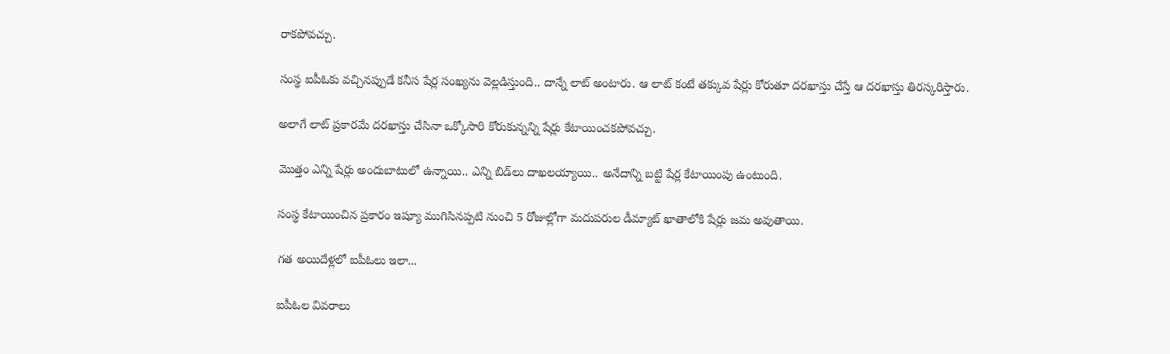రాకపోవచ్చు.

సంస్థ ఐపీఓకు వచ్చినప్పుడే కనీస షేర్ల సంఖ్యను వెల్లడిస్తుంది.. దాన్నే లాట్ అంటారు. ఆ లాట్ కంటే తక్కువ షేర్లు కోరుతూ దరఖాస్తు చేస్తే ఆ దరఖాస్తు తిరస్కరిస్తారు.

అలాగే లాట్ ప్రకారమే దరఖాస్తు చేసినా ఒక్కోసారి కోరుకున్నన్ని షేర్లు కేటాయించకపోవచ్చు.

మొత్తం ఎన్ని షేర్లు అందుబాటులో ఉన్నాయి.. ఎన్ని బిడ్‌లు దాఖలయ్యాయి.. అనేదాన్ని బట్టి షేర్ల కేటాయింపు ఉంటుంది.

సంస్థ కేటాయించిన ప్రకారం ఇష్యూ ముగిసినప్పటి నుంచి 5 రోజుల్లోగా మదుపరుల డీమ్యాట్ ఖాతాలోకి షేర్లు జమ అవుతాయి.

గత అయిదేళ్లలో ఐపీఓలు ఇలా...

ఐపీఓల వివరాలు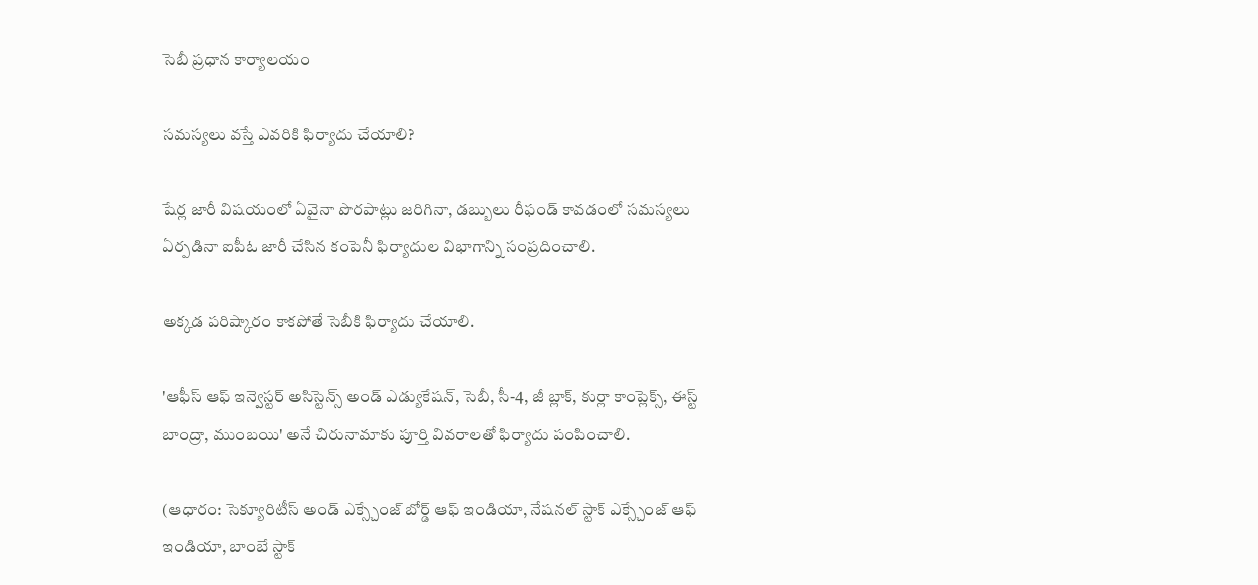సెబీ ప్రధాన కార్యాలయం

సమస్యలు వస్తే ఎవరికి ఫిర్యాదు చేయాలి?

షేర్ల జారీ విషయంలో ఏవైనా పొరపాట్లు జరిగినా, డబ్బులు రీఫండ్ కావడంలో సమస్యలు ఏర్పడినా ఐపీఓ జారీ చేసిన కంపెనీ ఫిర్యాదుల విభాగాన్ని సంప్రదించాలి.

అక్కడ పరిష్కారం కాకపోతే సెబీకి ఫిర్యాదు చేయాలి.

'ఆఫీస్ ఆఫ్ ఇన్వెస్టర్ అసిస్టెన్స్ అండ్ ఎడ్యుకేషన్, సెబీ, సీ-4, జీ బ్లాక్, కుర్లా కాంప్లెక్స్, ఈస్ట్ బాంద్రా, ముంబయి' అనే చిరునామాకు పూర్తి వివరాలతో ఫిర్యాదు పంపించాలి.

(ఆధారం: సెక్యూరిటీస్ అండ్ ఎక్స్చేంజ్ బోర్డ్ ఆఫ్ ఇండియా, నేషనల్ స్టాక్ ఎక్స్చేంజ్ ఆఫ్ ఇండియా, బాంబే స్టాక్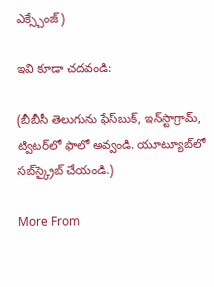ఎక్స్చేంజ్)

ఇవి కూడా చదవండి:

(బీబీసీ తెలుగును ఫేస్‌బుక్, ఇన్‌స్టాగ్రామ్‌, ట్విటర్‌లో ఫాలో అవ్వండి. యూట్యూబ్‌లో సబ్‌స్క్రైబ్ చేయండి.)

More From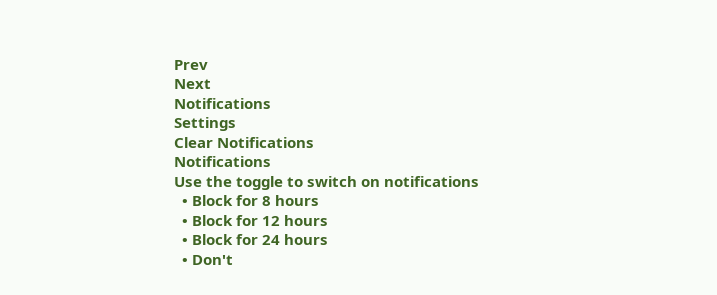Prev
Next
Notifications
Settings
Clear Notifications
Notifications
Use the toggle to switch on notifications
  • Block for 8 hours
  • Block for 12 hours
  • Block for 24 hours
  • Don't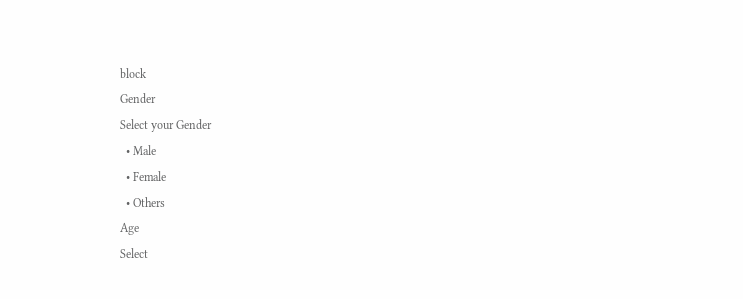block
Gender
Select your Gender
  • Male
  • Female
  • Others
Age
Select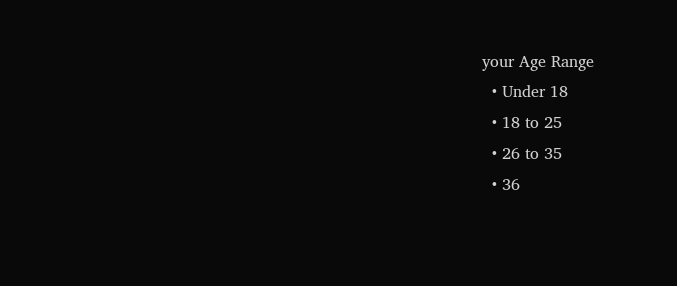your Age Range
  • Under 18
  • 18 to 25
  • 26 to 35
  • 36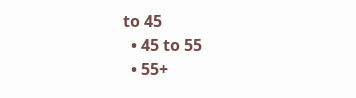to 45
  • 45 to 55
  • 55+